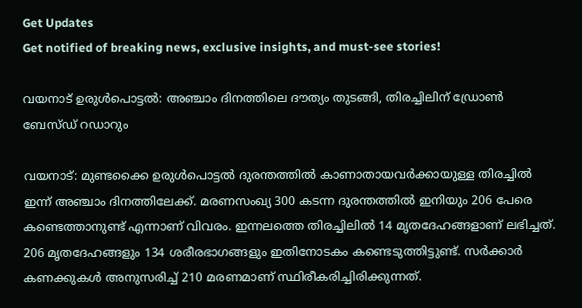Get Updates
Get notified of breaking news, exclusive insights, and must-see stories!

വയനാട് ഉരുള്‍പൊട്ടല്‍: അഞ്ചാം ദിനത്തിലെ ദൗത്യം തുടങ്ങി, തിരച്ചിലിന് ഡ്രോണ്‍ ബേസ്ഡ് റഡാറും

വയനാട്: മുണ്ടക്കൈ ഉരുള്‍പൊട്ടല്‍ ദുരന്തത്തില്‍ കാണാതായവര്‍ക്കായുള്ള തിരച്ചില്‍ ഇന്ന് അഞ്ചാം ദിനത്തിലേക്ക്. മരണസംഖ്യ 300 കടന്ന ദുരന്തത്തില്‍ ഇനിയും 206 പേരെ കണ്ടെത്താനുണ്ട് എന്നാണ് വിവരം. ഇന്നലത്തെ തിരച്ചിലില്‍ 14 മൃതദേഹങ്ങളാണ് ലഭിച്ചത്. 206 മൃതദേഹങ്ങളും 134 ശരീരഭാഗങ്ങളും ഇതിനോടകം കണ്ടെടുത്തിട്ടുണ്ട്. സര്‍ക്കാര്‍ കണക്കുകള്‍ അനുസരിച്ച് 210 മരണമാണ് സ്ഥിരീകരിച്ചിരിക്കുന്നത്.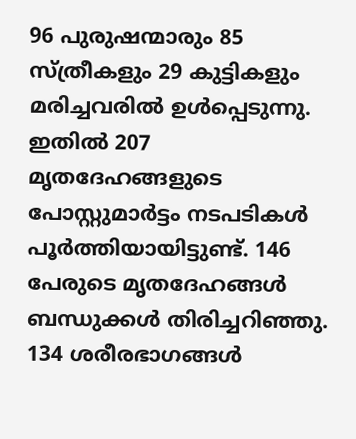96 പുരുഷന്മാരും 85 സ്ത്രീകളും 29 കുട്ടികളും മരിച്ചവരില്‍ ഉള്‍പ്പെടുന്നു. ഇതില്‍ 207 മൃതദേഹങ്ങളുടെ പോസ്റ്റുമാര്‍ട്ടം നടപടികള്‍ പൂര്‍ത്തിയായിട്ടുണ്ട്. 146 പേരുടെ മൃതദേഹങ്ങള്‍ ബന്ധുക്കള്‍ തിരിച്ചറിഞ്ഞു. 134 ശരീരഭാഗങ്ങള്‍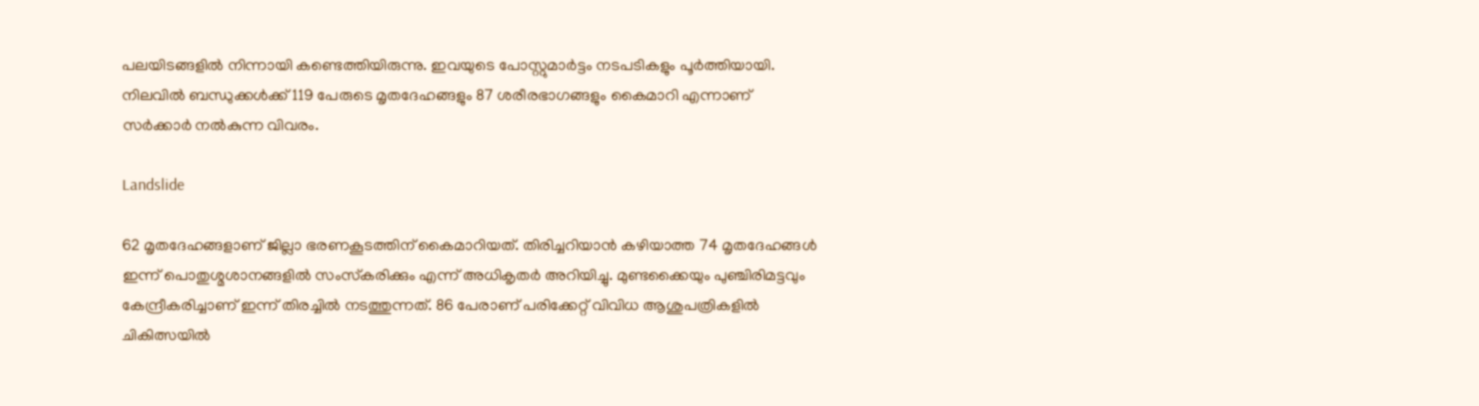പലയിടങ്ങളില്‍ നിന്നായി കണ്ടെത്തിയിരുന്നു. ഇവയുടെ പോസ്റ്റുമാര്‍ട്ടം നടപടികളും പൂര്‍ത്തിയായി. നിലവില്‍ ബന്ധുക്കള്‍ക്ക് 119 പേരുടെ മൃതദേഹങ്ങളും 87 ശരീരഭാഗങ്ങളും കൈമാറി എന്നാണ് സര്‍ക്കാര്‍ നല്‍കുന്ന വിവരം.

Landslide

62 മൃതദേഹങ്ങളാണ് ജില്ലാ ഭരണകൂടത്തിന് കൈമാറിയത്. തിരിച്ചറിയാന്‍ കഴിയാത്ത 74 മൃതദേഹങ്ങള്‍ ഇന്ന് പൊതുശ്മശാനങ്ങളില്‍ സംസ്‌കരിക്കും എന്ന് അധികൃതര്‍ അറിയിച്ചു. മുണ്ടക്കൈയും പുഞ്ചിരിമട്ടവും കേന്ദ്രീകരിച്ചാണ് ഇന്ന് തിരച്ചില്‍ നടത്തുന്നത്. 86 പേരാണ് പരിക്കേറ്റ് വിവിധ ആശുപത്രികളില്‍ ചികിത്സയില്‍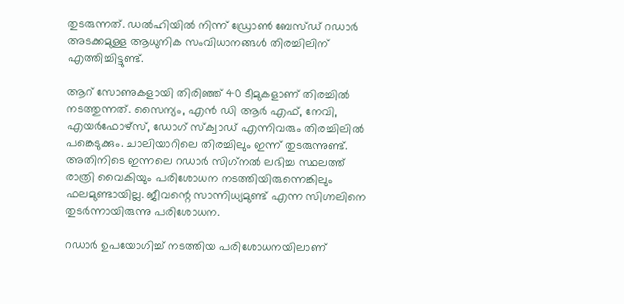തുടരുന്നത്. ഡല്‍ഹിയില്‍ നിന്ന് ഡ്രോണ്‍ ബേസ്ഡ് റഡാര്‍ അടക്കമുള്ള ആധുനിക സംവിധാനങ്ങള്‍ തിരച്ചിലിന് എത്തിച്ചിട്ടുണ്ട്.

ആറ് സോണുകളായി തിരിഞ്ഞ് 40 ടീമുകളാണ് തിരച്ചില്‍ നടത്തുന്നത്. സൈന്യം, എന്‍ ഡി ആര്‍ എഫ്, നേവി, എയര്‍ഫോഴ്സ്, ഡോഗ് സ്‌ക്വാഡ് എന്നിവരും തിരച്ചിലില്‍ പങ്കെടുക്കും. ചാലിയാറിലെ തിരച്ചിലും ഇന്ന് തുടരുന്നുണ്ട്. അതിനിടെ ഇന്നലെ റഡാര്‍ സിഗ്‌നല്‍ ലഭിച്ച സ്ഥലത്ത് രാത്രി വൈകിയും പരിശോധന നടത്തിയിരുന്നെങ്കിലും ഫലമുണ്ടായില്ല. ജീവന്റെ സാന്നിധ്യമുണ്ട് എന്ന സിഗ്നലിനെ തുടര്‍ന്നായിരുന്നു പരിശോധന.

റഡാര്‍ ഉപയോഗിച്ച് നടത്തിയ പരിശോധനയിലാണ്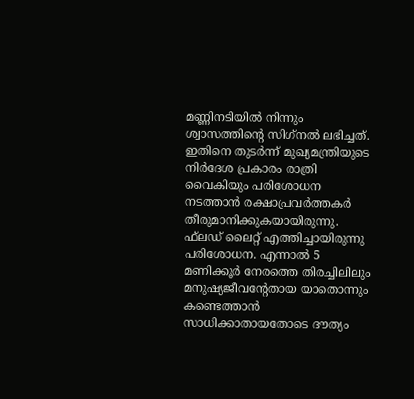മണ്ണിനടിയില്‍ നിന്നും ശ്വാസത്തിന്റെ സിഗ്‌നല്‍ ലഭിച്ചത്. ഇതിനെ തുടര്‍ന്ന് മുഖ്യമന്ത്രിയുടെ നിര്‍ദേശ പ്രകാരം രാത്രി വൈകിയും പരിശോധന നടത്താന്‍ രക്ഷാപ്രവര്‍ത്തകര്‍ തീരുമാനിക്കുകയായിരുന്നു. ഫ്‌ലഡ് ലൈറ്റ് എത്തിച്ചായിരുന്നു പരിശോധന. എന്നാല്‍ 5 മണിക്കൂര്‍ നേരത്തെ തിരച്ചിലിലും മനുഷ്യജീവന്റേതായ യാതൊന്നും കണ്ടെത്താന്‍ സാധിക്കാതായതോടെ ദൗത്യം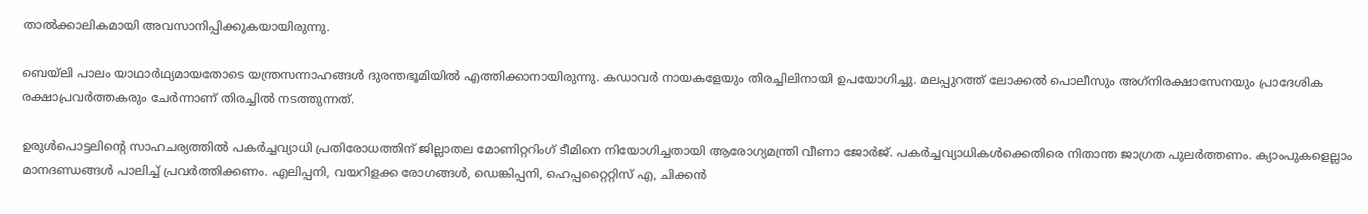താല്‍ക്കാലികമായി അവസാനിപ്പിക്കുകയായിരുന്നു.

ബെയ്‌ലി പാലം യാഥാര്‍ഥ്യമായതോടെ യന്ത്രസന്നാഹങ്ങള്‍ ദുരന്തഭൂമിയില്‍ എത്തിക്കാനായിരുന്നു. കഡാവര്‍ നായകളേയും തിരച്ചിലിനായി ഉപയോഗിച്ചു. മലപ്പുറത്ത് ലോക്കല്‍ പൊലീസും അഗ്‌നിരക്ഷാസേനയും പ്രാദേശിക രക്ഷാപ്രവര്‍ത്തകരും ചേര്‍ന്നാണ് തിരച്ചില്‍ നടത്തുന്നത്.

ഉരുള്‍പൊട്ടലിന്റെ സാഹചര്യത്തില്‍ പകര്‍ച്ചവ്യാധി പ്രതിരോധത്തിന് ജില്ലാതല മോണിറ്ററിംഗ് ടീമിനെ നിയോഗിച്ചതായി ആരോഗ്യമന്ത്രി വീണാ ജോര്‍ജ്. പകര്‍ച്ചവ്യാധികള്‍ക്കെതിരെ നിതാന്ത ജാഗ്രത പുലര്‍ത്തണം. ക്യാംപുകളെല്ലാം മാനദണ്ഡങ്ങള്‍ പാലിച്ച് പ്രവര്‍ത്തിക്കണം. എലിപ്പനി, വയറിളക്ക രോഗങ്ങള്‍, ഡെങ്കിപ്പനി, ഹെപ്പറ്റൈറ്റിസ് എ, ചിക്കന്‍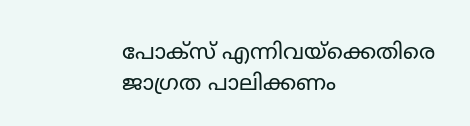പോക്സ് എന്നിവയ്ക്കെതിരെ ജാഗ്രത പാലിക്കണം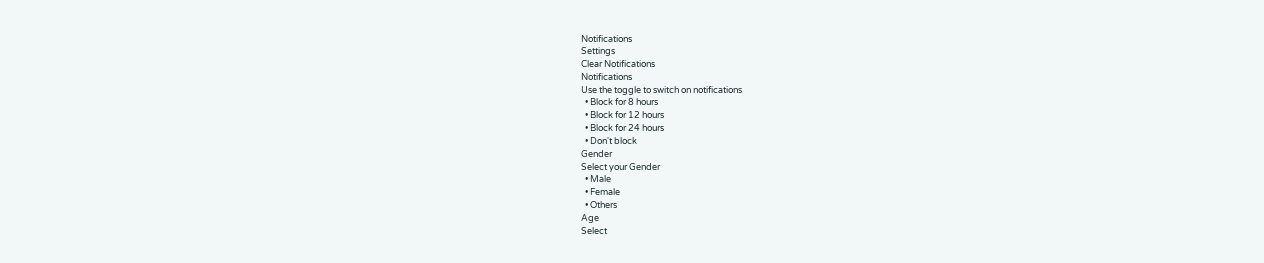Notifications
Settings
Clear Notifications
Notifications
Use the toggle to switch on notifications
  • Block for 8 hours
  • Block for 12 hours
  • Block for 24 hours
  • Don't block
Gender
Select your Gender
  • Male
  • Female
  • Others
Age
Select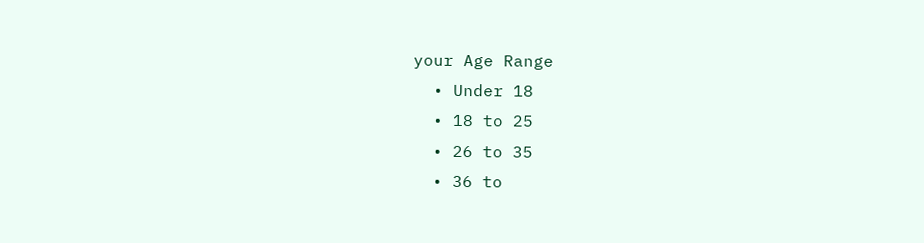your Age Range
  • Under 18
  • 18 to 25
  • 26 to 35
  • 36 to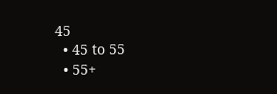45
  • 45 to 55
  • 55+